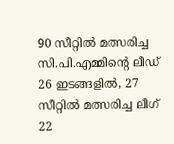90 സീറ്റിൽ മത്സരിച്ച സി.പി.എമ്മിന്‍റെ ലീഡ് 26 ഇടങ്ങളിൽ, 27 സീറ്റിൽ മത്സരിച്ച ലീഗ് 22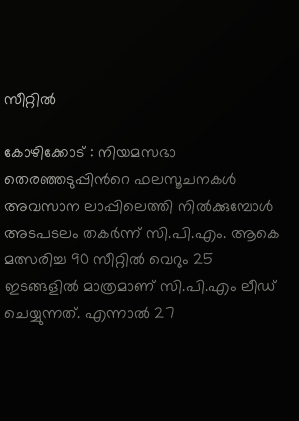സീറ്റിൽ

കോഴിക്കോട് : നിയമസഭാ തെരഞ്ഞടുപ്പിന്‍റെ ഫലസൂചനകൾ അവസാന ലാപ്പിലെത്തി നിൽക്കുമ്പോൾ അടപടലം തകർന്ന് സി.പി.എം. ആകെ മത്സരിച്ച 90 സീറ്റിൽ വെറും 25 ഇടങ്ങളിൽ മാത്രമാണ് സി.പി.എം ലീഡ് ചെയ്യുന്നത്. എന്നാൽ 27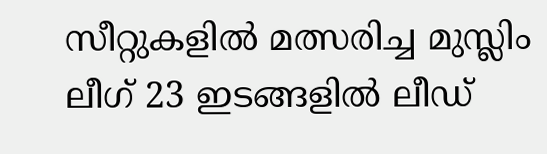സീറ്റുകളിൽ മത്സരിച്ച മുസ്ലിം ലീഗ് 23 ഇടങ്ങളിൽ ലീഡ്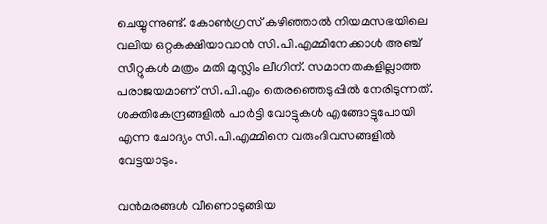ചെയ്യുന്നുണ്ട്. കോൺഗ്രസ് കഴിഞ്ഞാൽ നിയമസഭയിലെ വലിയ ഒറ്റകക്ഷിയാവാൻ സി.പി.എമ്മിനേക്കാൾ അഞ്ച് സീറ്റുകൾ മത്രം മതി മുസ്ലിം ലീഗിന്. സമാനതകളില്ലാത്ത പരാജയമാണ് സി.പി.എം തെരഞ്ഞെടുപ്പിൽ നേരിടുന്നത്. ശക്തികേന്ദ്രങ്ങളിൽ പാർട്ടി വോട്ടുകൾ എങ്ങോട്ടുപോയി എന്ന ചോദ്യം സി.പി.എമ്മിനെ വരുംദിവസങ്ങളിൽ വേട്ടയാടും.

വൻമരങ്ങൾ വീണൊടുങ്ങിയ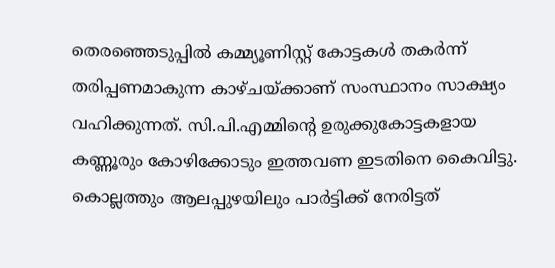തെരഞ്ഞെടുപ്പിൽ കമ്മ്യൂണിസ്റ്റ് കോട്ടകൾ തകർന്ന് തരിപ്പണമാകുന്ന കാഴ്ചയ്ക്കാണ് സംസ്ഥാനം സാക്ഷ്യം വഹിക്കുന്നത്. സി.പി.എമ്മിന്റെ ഉരുക്കുകോട്ടകളായ കണ്ണൂരും കോഴിക്കോടും ഇത്തവണ ഇടതിനെ കൈവിട്ടു. കൊല്ലത്തും ആലപ്പുഴയിലും പാർട്ടിക്ക് നേരിട്ടത്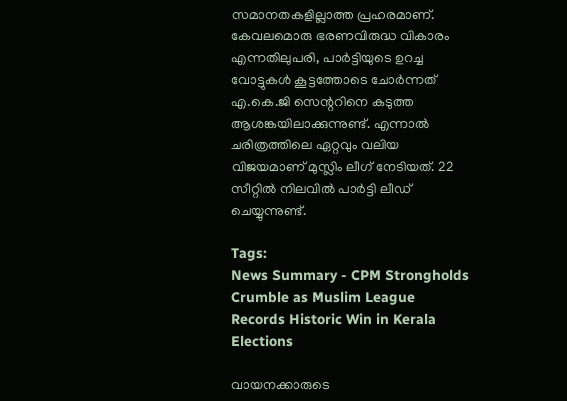സമാനതകളില്ലാത്ത പ്രഹരമാണ്. കേവലമൊരു ഭരണവിരുദ്ധ വികാരം എന്നതിലുപരി, പാർട്ടിയുടെ ഉറച്ച വോട്ടുകൾ കൂട്ടത്തോടെ ചോർന്നത് എ.കെ.ജി സെന്ററിനെ കടുത്ത ആശങ്കയിലാക്കുന്നുണ്ട്. എന്നാൽ ചരിത്രത്തിലെ ഏറ്റവും വലിയ വിജയമാണ് മുസ്ലിം ലീഗ് നേടിയത്. 22 സീറ്റിൽ നിലവിൽ പാർട്ടി ലീഡ് ചെയ്യുന്നുണ്ട്.

Tags:
News Summary - CPM Strongholds Crumble as Muslim League Records Historic Win in Kerala Elections

വായനക്കാരുടെ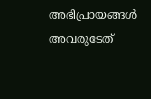അഭിപ്രായങ്ങള്‍ അവരുടേത്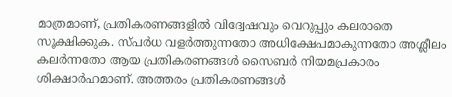മാത്രമാണ്, പ്രതികരണങ്ങളിൽ വിദ്വേഷവും വെറുപ്പും കലരാതെ സൂക്ഷിക്കുക. സ്പർധ വളർത്തുന്നതോ അധിക്ഷേപമാകുന്നതോ അശ്ലീലം കലർന്നതോ ആയ പ്രതികരണങ്ങൾ സൈബർ നിയമപ്രകാരം ശിക്ഷാർഹമാണ്. അത്തരം പ്രതികരണങ്ങൾ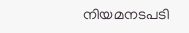നിയമനടപടി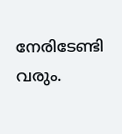നേരിടേണ്ടി വരും.